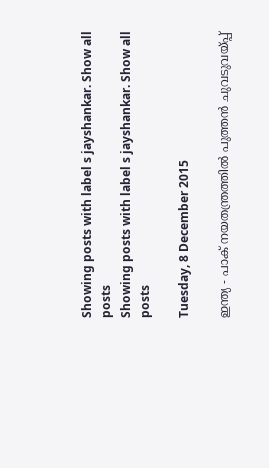Showing posts with label s jayshankar. Show all posts
Showing posts with label s jayshankar. Show all posts

Tuesday, 8 December 2015

ഇന്ത്യ - പാക് നയതന്ത്രത്തില്‍ പുത്തന്‍ ചുവടുവയ്പ്പ്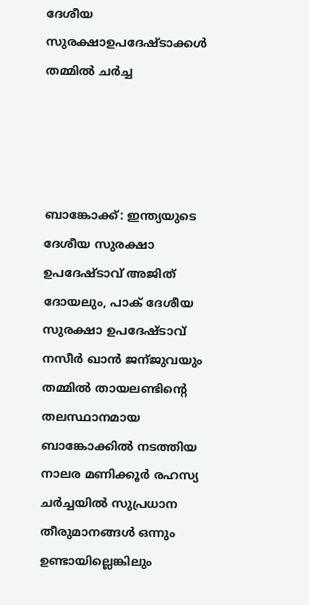ദേശീയ സുരക്ഷാഉപദേഷ്ടാക്കള്‍ തമ്മില്‍ ചര്‍ച്ച




ബാങ്കോക്ക്‌: ഇന്ത്യയുടെ ദേശീയ സുരക്ഷാ ഉപദേഷ്ടാവ് അജിത്‌ ദോയലും, പാക് ദേശീയ സുരക്ഷാ ഉപദേഷ്ടാവ് നസീര്‍ ഖാന്‍ ജന്ജുവയും തമ്മില്‍ തായലണ്ടിന്റെ തലസ്ഥാനമായ ബാങ്കോക്കില്‍ നടത്തിയ നാലര മണിക്കൂര്‍ രഹസ്യ ചര്‍ച്ചയില്‍ സുപ്രധാന തീരുമാനങ്ങള്‍ ഒന്നും ഉണ്ടായില്ലെങ്കിലും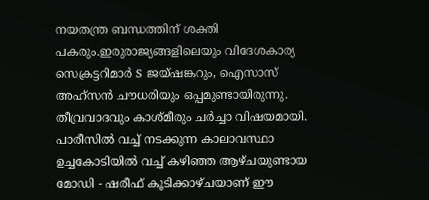നയതന്ത്ര ബന്ധത്തിന് ശക്തി പകരും.ഇരുരാജ്യങ്ങളിലെയും വിദേശകാര്യ സെക്രട്ടറിമാര്‍ S ജയ്ഷങ്കറും, ഐസാസ് അഹ്സന്‍ ചൗധരിയും ഒപ്പമുണ്ടായിരുന്നു. തീവ്രവാദവും കാശ്മീരും ചര്‍ച്ചാ വിഷയമായി. പാരീസില്‍ വച്ച് നടക്കുന്ന കാലാവസ്ഥാ ഉച്ചകോടിയില്‍ വച്ച് കഴിഞ്ഞ ആഴ്ചയുണ്ടായ മോഡി - ഷരീഫ് കൂടിക്കാഴ്ചയാണ് ഈ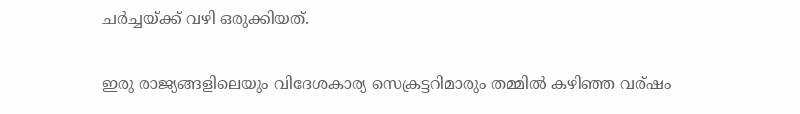ചര്‍ച്ചയ്ക്ക് വഴി ഒരുക്കിയത്.

ഇരു രാജ്യങ്ങളിലെയും വിദേശകാര്യ സെക്രട്ടറിമാരും തമ്മില്‍ കഴിഞ്ഞ വര്ഷം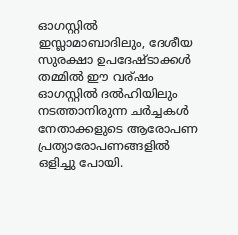ഓഗസ്റ്റില്‍ ഇസ്ലാമാബാദിലും, ദേശീയ സുരക്ഷാ ഉപദേഷ്ടാക്കള്‍ തമ്മില്‍ ഈ വര്ഷം ഓഗസ്റ്റില്‍ ദല്‍ഹിയിലും നടത്താനിരുന്ന ചര്‍ച്ചകള്‍ നേതാക്കളുടെ ആരോപണ പ്രത്യാരോപണങ്ങളില്‍ ഒളിച്ചു പോയി.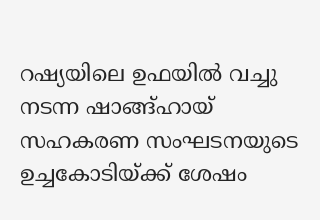റഷ്യയിലെ ഉഫയില്‍ വച്ചു നടന്ന ഷാങ്ങ്‌ഹായ് സഹകരണ സംഘടനയുടെ ഉച്ചകോടിയ്ക്ക് ശേഷം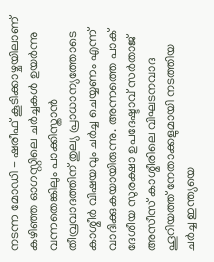നടന്ന മോഡി - ഷരീഫ് കൂടിക്കാഴ്ചയിലാണ് കഴിഞ്ഞ ഓഗസ്റ്റിലെ ചര്‍ച്ചകള്‍ ഉയര്‍ന്നു വന്നതെങ്കിലും പാക്കിസ്താന്‍ തീവ്രവാദത്തിന് തുല്യ പ്രാധാന്യത്തോടെ കാശ്മീര്‍ വിഷയവും ചര്‍ച്ച ചെയ്യണം എന്ന് വാദിക്കുകയായിരുന്നു. അന്നത്തെ പാക് ദേശീയ സുരക്ഷാ ഉപദേഷ്ടാവ് സര്‍താജ് അസീസ്‌ കാശ്മീരിലെ വിഘടനവാദ ഹൂറിയത്ത് നേതാക്കളുമായി നടത്തിയ ചര്‍ച്ച ഇന്ത്യയെ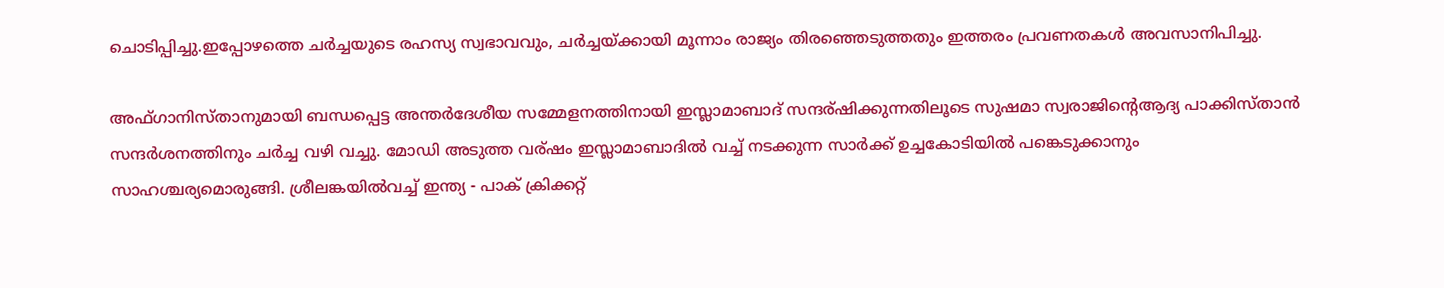ചൊടിപ്പിച്ചു.ഇപ്പോഴത്തെ ചര്‍ച്ചയുടെ രഹസ്യ സ്വഭാവവും, ചര്‍ച്ചയ്ക്കായി മൂന്നാം രാജ്യം തിരഞ്ഞെടുത്തതും ഇത്തരം പ്രവണതകള്‍ അവസാനിപിച്ചു.

അഫ്ഗാനിസ്താനുമായി ബന്ധപ്പെട്ട അന്തര്‍ദേശീയ സമ്മേളനത്തിനായി ഇസ്ലാമാബാദ് സന്ദര്ഷിക്കുന്നതിലൂടെ സുഷമാ സ്വരാജിന്‍റെആദ്യ പാക്കിസ്താന്‍ സന്ദര്‍ശനത്തിനും ചര്‍ച്ച വഴി വച്ചു. മോഡി അടുത്ത വര്ഷം ഇസ്ലാമാബാദില്‍ വച്ച് നടക്കുന്ന സാര്‍ക്ക് ഉച്ചകോടിയില്‍ പങ്കെടുക്കാനും സാഹശ്ചര്യമൊരുങ്ങി. ശ്രീലങ്കയില്‍വച്ച് ഇന്ത്യ - പാക് ക്രിക്കറ്റ്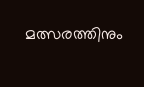മത്സരത്തിനും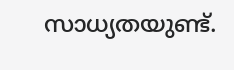സാധ്യതയുണ്ട്.